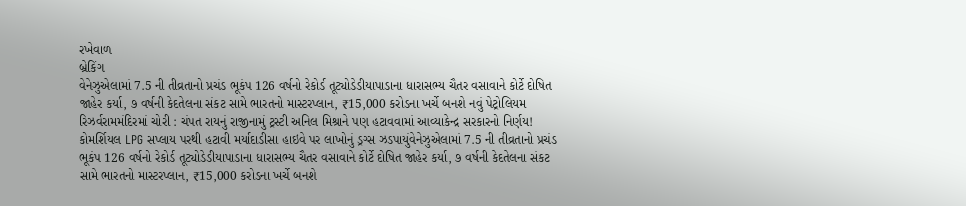રખેવાળ
બ્રેકિંગ
વેનેઝુએલામાં 7.5 ની તીવ્રતાનો પ્રચંડ ભૂકંપ 126 વર્ષનો રેકોર્ડ તૂટ્યોડેડીયાપાડાના ધારાસભ્ય ચૈતર વસાવાને કોર્ટે દોષિત જાહેર કર્યા, ૭ વર્ષની કેદતેલના સંકટ સામે ભારતનો માસ્ટરપ્લાન, ₹15,000 કરોડના ખર્ચે બનશે નવું પેટ્રોલિયમ રિઝર્વરામમંદિરમાં ચોરી : ચંપત રાયનું રાજીનામું ટ્રસ્ટી અનિલ મિશ્રાને પણ હટાવવામાં આવ્યાકેન્દ્ર સરકારનો નિર્ણય! કોમર્શિયલ LPG સપ્લાય પરથી હટાવી મર્યાદાડીસા હાઇવે પર લાખોનું ડ્રગ્સ ઝડપાયુંવેનેઝુએલામાં 7.5 ની તીવ્રતાનો પ્રચંડ ભૂકંપ 126 વર્ષનો રેકોર્ડ તૂટ્યોડેડીયાપાડાના ધારાસભ્ય ચૈતર વસાવાને કોર્ટે દોષિત જાહેર કર્યા, ૭ વર્ષની કેદતેલના સંકટ સામે ભારતનો માસ્ટરપ્લાન, ₹15,000 કરોડના ખર્ચે બનશે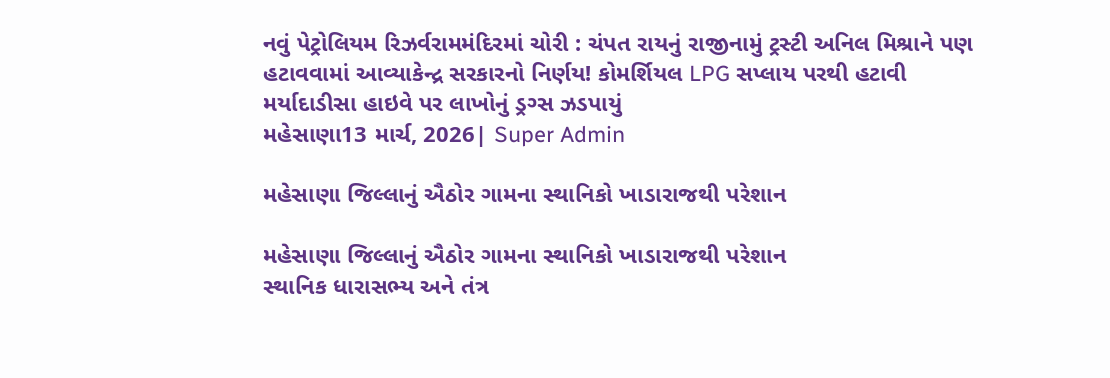નવું પેટ્રોલિયમ રિઝર્વરામમંદિરમાં ચોરી : ચંપત રાયનું રાજીનામું ટ્રસ્ટી અનિલ મિશ્રાને પણ હટાવવામાં આવ્યાકેન્દ્ર સરકારનો નિર્ણય! કોમર્શિયલ LPG સપ્લાય પરથી હટાવી મર્યાદાડીસા હાઇવે પર લાખોનું ડ્રગ્સ ઝડપાયું
મહેસાણા13 માર્ચ, 2026| Super Admin

મહેસાણા જિલ્લાનું ઐઠોર ગામના સ્થાનિકો ખાડારાજથી પરેશાન

મહેસાણા જિલ્લાનું ઐઠોર ગામના સ્થાનિકો ખાડારાજથી પરેશાન
સ્થાનિક ધારાસભ્ય અને તંત્ર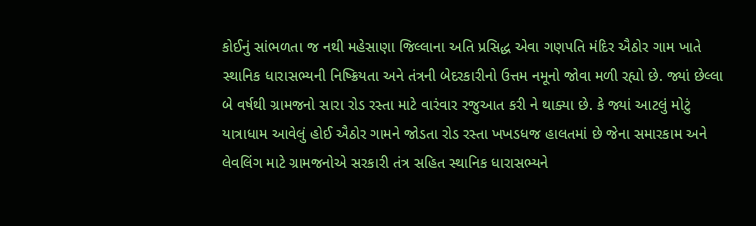કોઈનું સાંભળતા જ નથી મહેસાણા જિલ્લાના અતિ પ્રસિદ્ધ એવા ગણપતિ મંદિર ઐઠોર ગામ ખાતે સ્થાનિક ધારાસભ્યની નિષ્ક્રિયતા અને તંત્રની બેદરકારીનો ઉત્તમ નમૂનો જોવા મળી રહ્યો છે. જ્યાં છેલ્લા બે વર્ષથી ગ્રામજનો સારા રોડ રસ્તા માટે વારંવાર રજુઆત કરી ને થાક્યા છે. કે જ્યાં આટલું મોટું યાત્રાધામ આવેલું હોઈ ઐઠોર ગામને જોડતા રોડ રસ્તા ખખડધજ હાલતમાં છે જેના સમારકામ અને લેવલિંગ માટે ગ્રામજનોએ સરકારી તંત્ર સહિત સ્થાનિક ધારાસભ્યને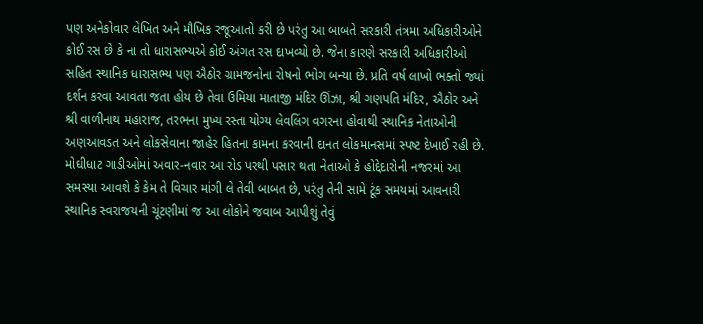પણ અનેકોવાર લેખિત અને મૌખિક રજૂઆતો કરી છે પરંતુ આ બાબતે સરકારી તંત્રમા અધિકારીઓને કોઈ રસ છે કે ના તો ધારાસભ્યએ કોઈ અંગત રસ દાખવ્યો છે. જેના કારણે સરકારી અધિકારીઓ સહિત સ્થાનિક ધારાસભ્ય પણ ઐઠોર ગ્રામજનોના રોષનો ભોગ બન્યા છે. પ્રતિ વર્ષ લાખો ભક્તો જ્યાં દર્શન કરવા આવતા જતા હોય છે તેવા ઉમિયા માતાજી મંદિર ઊંઝા, શ્રી ગણપતિ મંદિર, ઐઠોર અને શ્રી વાળીનાથ મહારાજ, તરભના મુખ્ય રસ્તા યોગ્ય લેવલિંગ વગરના હોવાથી સ્થાનિક નેતાઓની અણઆવડત અને લોકસેવાના જાહેર હિતના કામના કરવાની દાનત લોકમાનસમાં સ્પષ્ટ દેખાઈ રહી છે. મોઘીધાટ ગાડીઓમાં અવાર-નવાર આ રોડ પરથી પસાર થતા નેતાઓ કે હોદ્દેદારોની નજરમાં આ સમસ્યા આવશે કે કેમ તે વિચાર માંગી લે તેવી બાબત છે, પરંતુ તેની સામે ટૂંક સમયમાં આવનારી સ્થાનિક સ્વરાજયની ચૂંટણીમાં જ આ લોકોને જવાબ આપીશું તેવું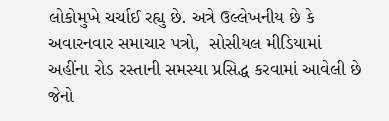લોકોમુખે ચર્ચાઈ રહ્યુ છે. અત્રે ઉલ્લેખનીય છે કે અવારનવાર સમાચાર પત્રો,  સોસીયલ મીડિયામાં અહીંના રોડ રસ્તાની સમસ્યા પ્રસિદ્ધ કરવામાં આવેલી છે જેનો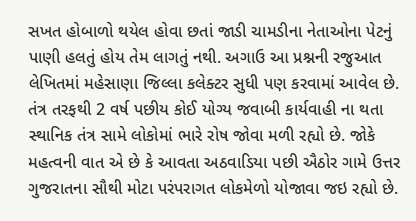સખત હોબાળો થયેલ હોવા છતાં જાડી ચામડીના નેતાઓના પેટનું પાણી હલતું હોય તેમ લાગતું નથી. અગાઉ આ પ્રશ્નની રજુઆત લેખિતમાં મહેસાણા જિલ્લા કલેક્ટર સુધી પણ કરવામાં આવેલ છે. તંત્ર તરફથી 2 વર્ષ પછીય કોઈ યોગ્ય જવાબી કાર્યવાહી ના થતા સ્થાનિક તંત્ર સામે લોકોમાં ભારે રોષ જોવા મળી રહ્યો છે. જોકે મહત્વની વાત એ છે કે આવતા અઠવાડિયા પછી ઐઠોર ગામે ઉત્તર ગુજરાતના સૌથી મોટા પરંપરાગત લોકમેળો યોજાવા જઇ રહ્યો છે.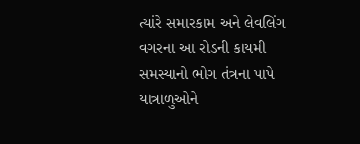ત્યાંરે સમારકામ અને લેવલિંગ વગરના આ રોડની કાયમી સમસ્યાનો ભોગ તંત્રના પાપે યાત્રાળુઓને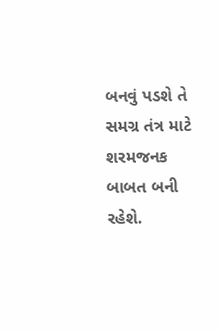બનવું પડશે તે સમગ્ર તંત્ર માટે શરમજનક બાબત બની રહેશે.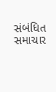સંબંધિત સમાચાર